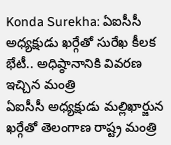Konda Surekha: ఏఐసీసీ అధ్యక్షుడు ఖర్గేతో సురేఖ కీలక భేటీ.. అధిష్ఠానానికి వివరణ ఇచ్చిన మంత్రి
ఏఐసీసీ అధ్యక్షుడు మల్లిఖార్జున ఖర్గేతో తెలంగాణ రాష్ట్ర మంత్రి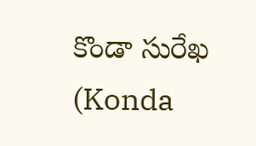కొండా సురేఖ (Konda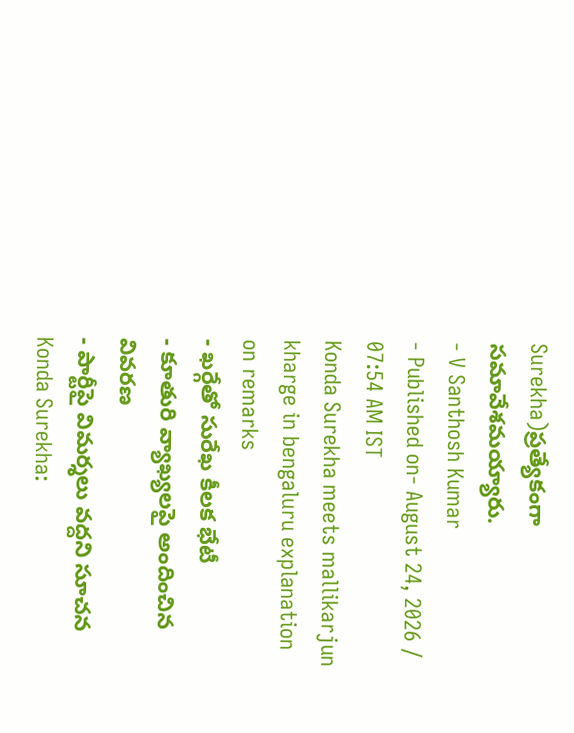Surekha)ప్రత్యేకంగా సమావేశమయ్యారు.
- V Santhosh Kumar
- Published on- August 24, 2026 / 07:54 AM IST
Konda Surekha meets mallikarjun kharge in bengaluru explanation on remarks
- ఖర్గేతో సురేఖ కీలక భేటీ
- కూతురి వ్యాఖ్యలపై అందించిన వివరణ
- పార్టీపై విమర్శలు వద్దని సూచన
Konda Surekha: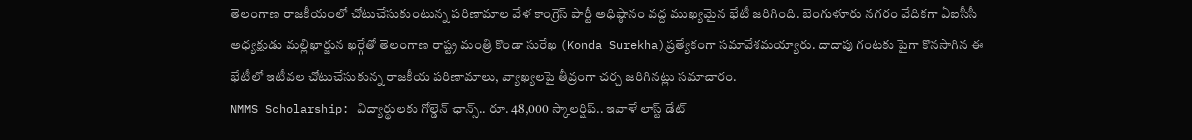తెలంగాణ రాజకీయంలో చోటుచేసుకుంటున్న పరిణామాల వేళ కాంగ్రెస్ పార్టీ అధిష్ఠానం వద్ద ముఖ్యమైన భేటీ జరిగింది. బెంగుళూరు నగరం వేదికగా ఏఐసీసీ అధ్యక్షుడు మల్లిఖార్జున ఖర్గేతో తెలంగాణ రాష్ట్ర మంత్రి కొండా సురేఖ (Konda Surekha)ప్రత్యేకంగా సమావేశమయ్యారు. దాదాపు గంటకు పైగా కొనసాగిన ఈ భేటీలో ఇటీవల చోటుచేసుకున్న రాజకీయ పరిణామాలు, వ్యాఖ్యలపై తీవ్రంగా చర్చ జరిగినట్లు సమాచారం.
NMMS Scholarship: విద్యార్థులకు గోల్డెన్ ఛాన్స్.. రూ. 48,000 స్కాలర్షిప్.. ఇవాళే లాస్ట్ డేట్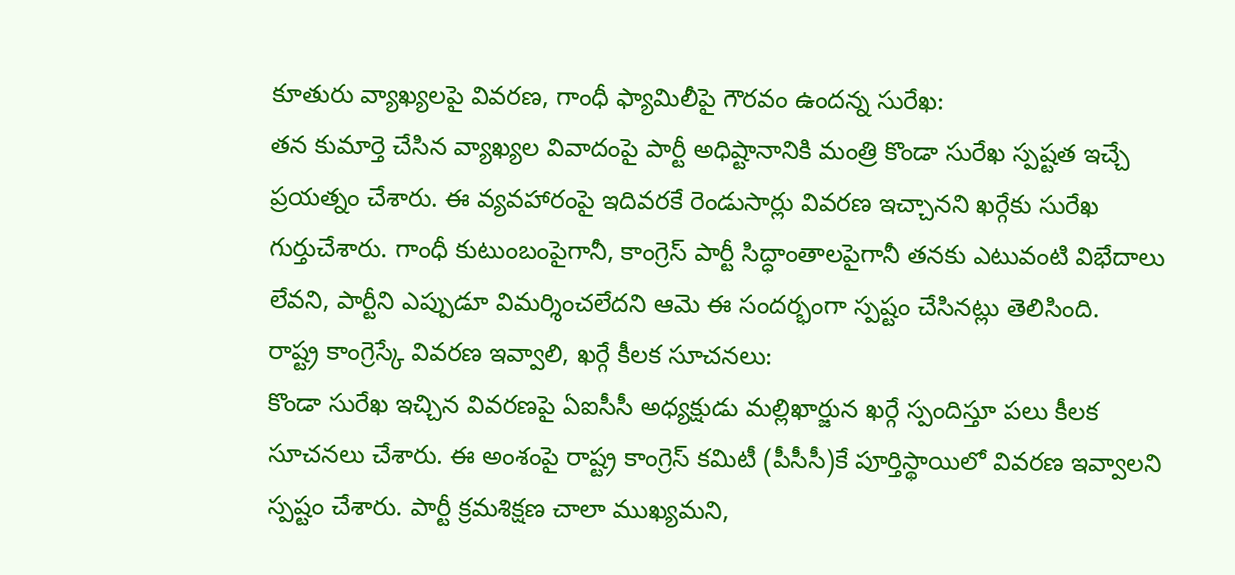కూతురు వ్యాఖ్యలపై వివరణ, గాంధీ ఫ్యామిలీపై గౌరవం ఉందన్న సురేఖ:
తన కుమార్తె చేసిన వ్యాఖ్యల వివాదంపై పార్టీ అధిష్టానానికి మంత్రి కొండా సురేఖ స్పష్టత ఇచ్చే ప్రయత్నం చేశారు. ఈ వ్యవహారంపై ఇదివరకే రెండుసార్లు వివరణ ఇచ్చానని ఖర్గేకు సురేఖ గుర్తుచేశారు. గాంధీ కుటుంబంపైగానీ, కాంగ్రెస్ పార్టీ సిద్ధాంతాలపైగానీ తనకు ఎటువంటి విభేదాలు లేవని, పార్టీని ఎప్పుడూ విమర్శించలేదని ఆమె ఈ సందర్భంగా స్పష్టం చేసినట్లు తెలిసింది.
రాష్ట్ర కాంగ్రెస్కే వివరణ ఇవ్వాలి, ఖర్గే కీలక సూచనలు:
కొండా సురేఖ ఇచ్చిన వివరణపై ఏఐసీసీ అధ్యక్షుడు మల్లిఖార్జున ఖర్గే స్పందిస్తూ పలు కీలక సూచనలు చేశారు. ఈ అంశంపై రాష్ట్ర కాంగ్రెస్ కమిటీ (పీసీసీ)కే పూర్తిస్థాయిలో వివరణ ఇవ్వాలని స్పష్టం చేశారు. పార్టీ క్రమశిక్షణ చాలా ముఖ్యమని,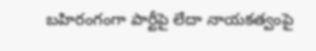బహిరంగంగా పార్టీపై లేదా నాయకత్వంపై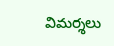విమర్శలు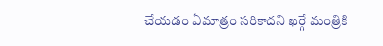చేయడం ఏమాత్రం సరికాదని ఖర్గే మంత్రికి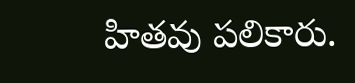హితవు పలికారు.